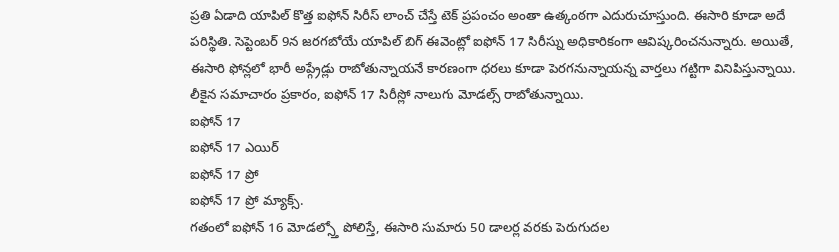ప్రతి ఏడాది యాపిల్ కొత్త ఐఫోన్ సిరీస్ లాంచ్ చేస్తే టెక్ ప్రపంచం అంతా ఉత్కంఠగా ఎదురుచూస్తుంది. ఈసారి కూడా అదే పరిస్థితి. సెప్టెంబర్ 9న జరగబోయే యాపిల్ బిగ్ ఈవెంట్లో ఐఫోన్ 17 సిరీస్ను అధికారికంగా ఆవిష్కరించనున్నారు. అయితే, ఈసారి ఫోన్లలో భారీ అప్గ్రేడ్లు రాబోతున్నాయనే కారణంగా ధరలు కూడా పెరగనున్నాయన్న వార్తలు గట్టిగా వినిపిస్తున్నాయి.
లీకైన సమాచారం ప్రకారం, ఐఫోన్ 17 సిరీస్లో నాలుగు మోడల్స్ రాబోతున్నాయి.
ఐఫోన్ 17
ఐఫోన్ 17 ఎయిర్
ఐఫోన్ 17 ప్రో
ఐఫోన్ 17 ప్రో మ్యాక్స్.
గతంలో ఐఫోన్ 16 మోడల్స్తో పోలిస్తే, ఈసారి సుమారు 50 డాలర్ల వరకు పెరుగుదల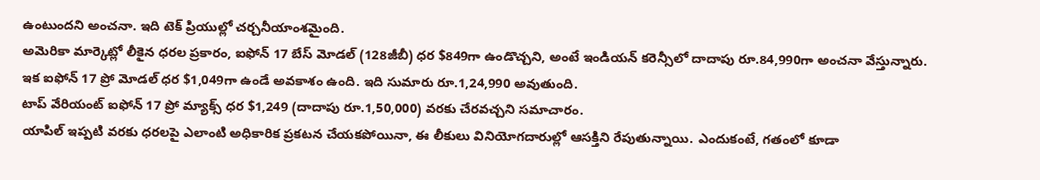ఉంటుందని అంచనా. ఇది టెక్ ప్రియుల్లో చర్చనీయాంశమైంది.
అమెరికా మార్కెట్లో లీకైన ధరల ప్రకారం, ఐఫోన్ 17 బేస్ మోడల్ (128జీబీ) ధర $849గా ఉండొచ్చని, అంటే ఇండియన్ కరెన్సీలో దాదాపు రూ.84,990గా అంచనా వేస్తున్నారు.
ఇక ఐఫోన్ 17 ప్రో మోడల్ ధర $1,049గా ఉండే అవకాశం ఉంది. ఇది సుమారు రూ.1,24,990 అవుతుంది.
టాప్ వేరియంట్ ఐఫోన్ 17 ప్రో మ్యాక్స్ ధర $1,249 (దాదాపు రూ.1,50,000) వరకు చేరవచ్చని సమాచారం.
యాపిల్ ఇప్పటి వరకు ధరలపై ఎలాంటి అధికారిక ప్రకటన చేయకపోయినా, ఈ లీకులు వినియోగదారుల్లో ఆసక్తిని రేపుతున్నాయి. ఎందుకంటే, గతంలో కూడా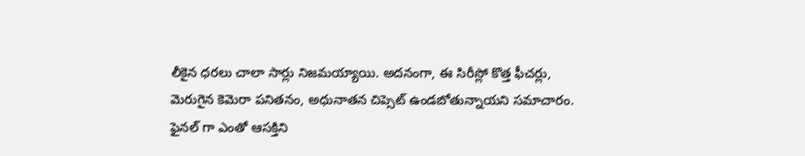లీకైన ధరలు చాలా సార్లు నిజమయ్యాయి. అదనంగా, ఈ సిరీస్లో కొత్త ఫీచర్లు, మెరుగైన కెమెరా పనితనం, అధునాతన చిప్సెట్ ఉండబోతున్నాయని సమాచారం.
ఫైనల్ గా ఎంతో ఆసక్తిని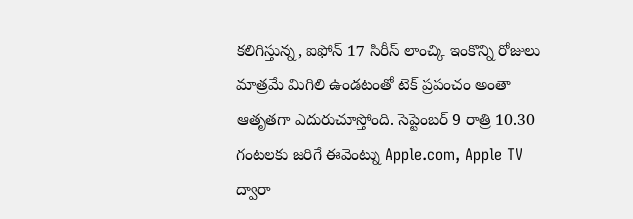కలిగిస్తున్న, ఐఫోన్ 17 సిరీస్ లాంచ్కి ఇంకొన్ని రోజులు మాత్రమే మిగిలి ఉండటంతో టెక్ ప్రపంచం అంతా ఆతృతగా ఎదురుచూస్తోంది. సెప్టెంబర్ 9 రాత్రి 10.30 గంటలకు జరిగే ఈవెంట్ను Apple.com, Apple TV ద్వారా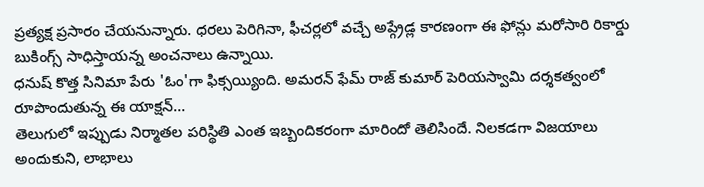ప్రత్యక్ష ప్రసారం చేయనున్నారు. ధరలు పెరిగినా, ఫీచర్లలో వచ్చే అప్గ్రేడ్ల కారణంగా ఈ ఫోన్లు మరోసారి రికార్డు బుకింగ్స్ సాధిస్తాయన్న అంచనాలు ఉన్నాయి.
ధనుష్ కొత్త సినిమా పేరు 'ఓం'గా ఫిక్సయ్యింది. అమరన్ ఫేమ్ రాజ్ కుమార్ పెరియస్వామి దర్శకత్వంలో రూపొందుతున్న ఈ యాక్షన్…
తెలుగులో ఇప్పుడు నిర్మాతల పరిస్థితి ఎంత ఇబ్బందికరంగా మారిందో తెలిసిందే. నిలకడగా విజయాలు అందుకుని, లాభాలు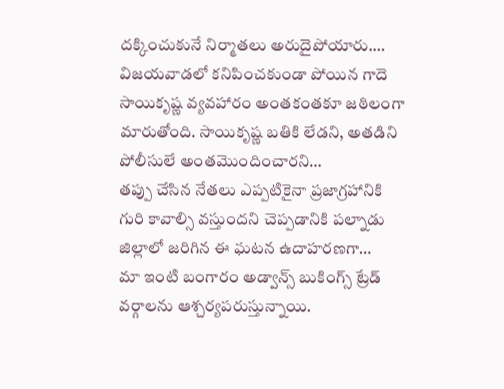దక్కించుకునే నిర్మాతలు అరుదైపోయారు.…
విజయవాడలో కనిపించకుండా పోయిన గాదె సాయికృష్ణ వ్యవహారం అంతకంతకూ జఠిలంగా మారుతోంది. సాయికృష్ణ బతికి లేడని, అతడిని పోలీసులే అంతమొందించారని…
తప్పు చేసిన నేతలు ఎప్పటికైనా ప్రజాగ్రహానికి గురి కావాల్సి వస్తుందని చెప్పడానికి పల్నాడు జిల్లాలో జరిగిన ఈ ఘటన ఉదాహరణగా…
మా ఇంటి బంగారం అడ్వాన్స్ బుకింగ్స్ ట్రేడ్ వర్గాలను ఆశ్చర్యపరుస్తున్నాయి.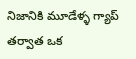నిజానికి మూడేళ్ళ గ్యాప్ తర్వాత ఒక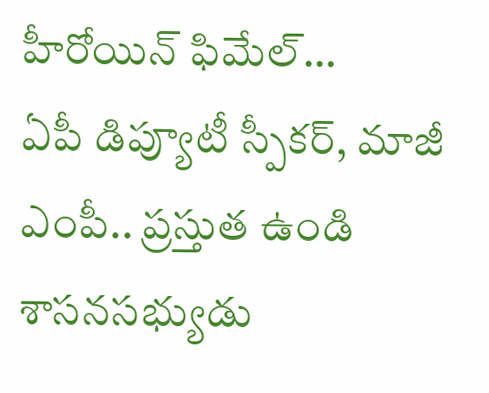హీరోయిన్ ఫిమేల్…
ఏపీ డిప్యూటీ స్పీకర్, మాజీ ఎంపీ.. ప్రస్తుత ఉండి శాసనసభ్యుడు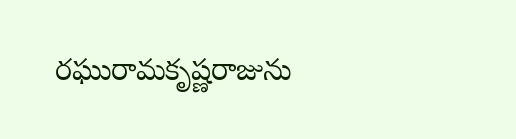రఘురామకృష్ణరాజును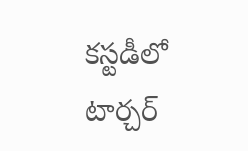కస్టడీలో టార్చర్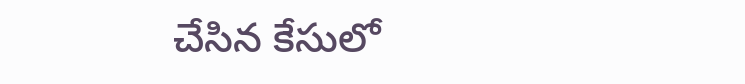చేసిన కేసులో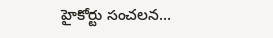హైకోర్టు సంచలన…